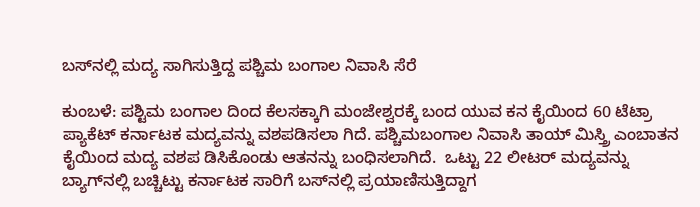ಬಸ್‌ನಲ್ಲಿ ಮದ್ಯ ಸಾಗಿಸುತ್ತಿದ್ದ ಪಶ್ಚಿಮ ಬಂಗಾಲ ನಿವಾಸಿ ಸೆರೆ

ಕುಂಬಳೆ: ಪಶ್ಟಿಮ ಬಂಗಾಲ ದಿಂದ ಕೆಲಸಕ್ಕಾಗಿ ಮಂಜೇಶ್ವರಕ್ಕೆ ಬಂದ ಯುವ ಕನ ಕೈಯಿಂದ 60 ಟೆಟ್ರಾ ಪ್ಯಾಕೆಟ್ ಕರ್ನಾಟಕ ಮದ್ಯವನ್ನು ವಶಪಡಿಸಲಾ ಗಿದೆ. ಪಶ್ಚಿಮಬಂಗಾಲ ನಿವಾಸಿ ತಾಯ್ ಮಿಸ್ತ್ರಿ ಎಂಬಾತನ ಕೈಯಿಂದ ಮದ್ಯ ವಶಪ ಡಿಸಿಕೊಂಡು ಆತನನ್ನು ಬಂಧಿಸಲಾಗಿದೆ.  ಒಟ್ಟು 22 ಲೀಟರ್ ಮದ್ಯವನ್ನು ಬ್ಯಾಗ್‌ನಲ್ಲಿ ಬಚ್ಚಿಟ್ಟು ಕರ್ನಾಟಕ ಸಾರಿಗೆ ಬಸ್‌ನಲ್ಲಿ ಪ್ರಯಾಣಿಸುತ್ತಿದ್ದಾಗ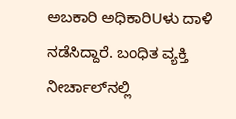ಅಬಕಾರಿ ಅಧಿಕಾರಿUಳು ದಾಳಿ ನಡೆಸಿದ್ದಾರೆ. ಬಂಧಿತ ವ್ಯಕ್ತಿ ನೀರ್ಚಾಲ್‌ನಲ್ಲಿ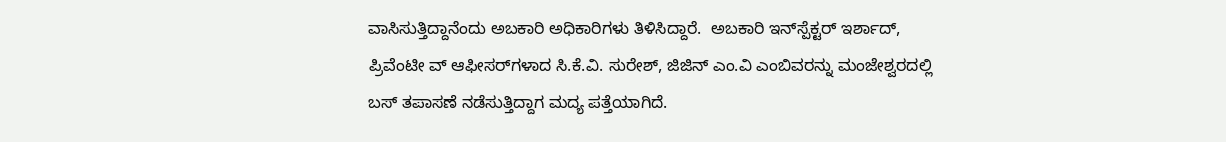ವಾಸಿಸುತ್ತಿದ್ದಾನೆಂದು ಅಬಕಾರಿ ಅಧಿಕಾರಿಗಳು ತಿಳಿಸಿದ್ದಾರೆ.  ಅಬಕಾರಿ ಇನ್‌ಸ್ಪೆಕ್ಟರ್ ಇರ್ಶಾದ್, ಪ್ರಿವೆಂಟೀ ವ್ ಆಫೀಸರ್‌ಗಳಾದ ಸಿ.ಕೆ.ವಿ. ಸುರೇಶ್, ಜಿಜಿನ್ ಎಂ.ವಿ ಎಂಬಿವರನ್ನು ಮಂಜೇಶ್ವರದಲ್ಲಿ ಬಸ್ ತಪಾಸಣೆ ನಡೆಸುತ್ತಿದ್ದಾಗ ಮದ್ಯ ಪತ್ತೆಯಾಗಿದೆ.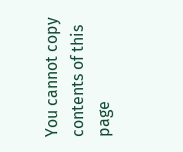You cannot copy contents of this page